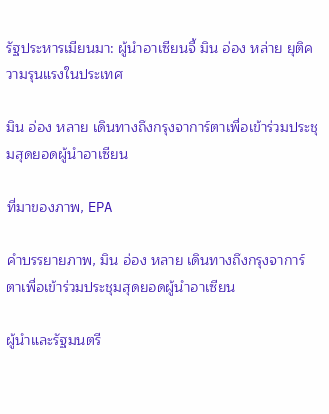รัฐประหารเมียนมา: ผู้นำอาเซียนจี้ มิน อ่อง หล่าย ยุติความรุนแรงในประเทศ

มิน อ่อง หลาย เดินทางถึงกรุงจาการ์ตาเพื่อเข้าร่วมประชุมสุดยอดผู้นำอาเซียน

ที่มาของภาพ, EPA

คำบรรยายภาพ, มิน อ่อง หลาย เดินทางถึงกรุงจาการ์ตาเพื่อเข้าร่วมประชุมสุดยอดผู้นำอาเซียน

ผู้นำและรัฐมนตรี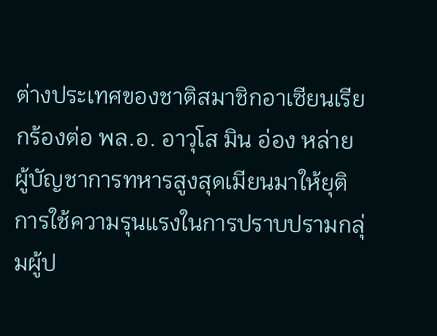ต่างประเทศของชาติสมาชิกอาเซียนเรียกร้องต่อ พล.อ. อาวุโส มิน อ่อง หล่าย ผู้บัญชาการทหารสูงสุดเมียนมาให้ยุติการใช้ความรุนแรงในการปราบปรามกลุ่มผู้ป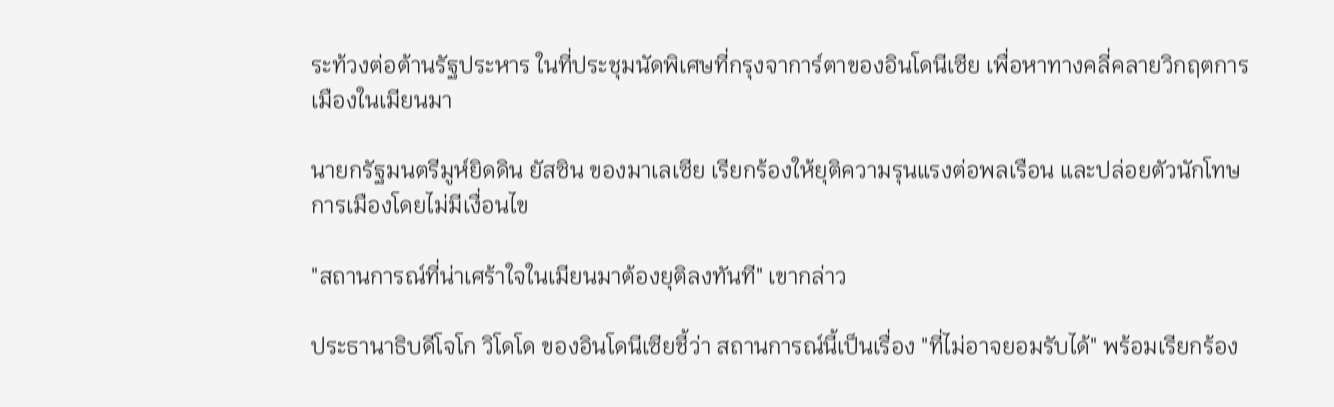ระท้วงต่อต้านรัฐประหาร ในที่ประชุมนัดพิเศษที่กรุงจาการ์ตาของอินโดนีเซีย เพื่อหาทางคลี่คลายวิกฤตการเมืองในเมียนมา

นายกรัฐมนตรีมูห์ยิดดิน ยัสซิน ของมาเลเซีย เรียกร้องให้ยุติความรุนแรงต่อพลเรือน และปล่อยตัวนักโทษการเมืองโดยไม่มีเงื่อนไข

"สถานการณ์ที่น่าเศร้าใจในเมียนมาต้องยุติลงทันที" เขากล่าว

ประธานาธิบดีโจโก วิโดโด ของอินโดนีเซียชี้ว่า สถานการณ์นี้เป็นเรื่อง "ที่ไม่อาจยอมรับได้" พร้อมเรียกร้อง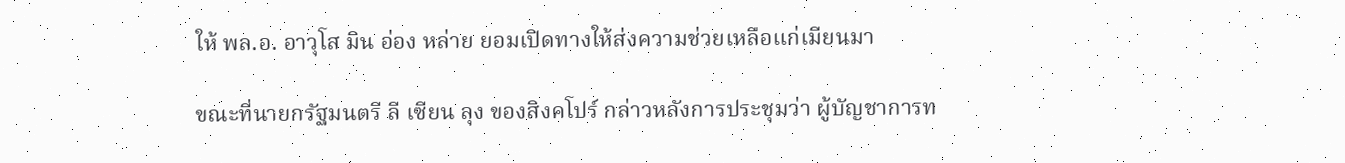ให้ พล.อ. อาวุโส มิน อ่อง หล่าย ยอมเปิดทางให้ส่งความช่วยเหลือแก่เมียนมา

ขณะที่นายกรัฐมนตรี ลี เซียน ลุง ของสิงคโปร์ กล่าวหลังการประชุมว่า ผู้บัญชาการท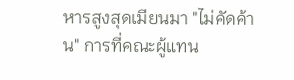หารสูงสุดเมียนมา "ไม่คัดค้าน" การที่คณะผู้แทน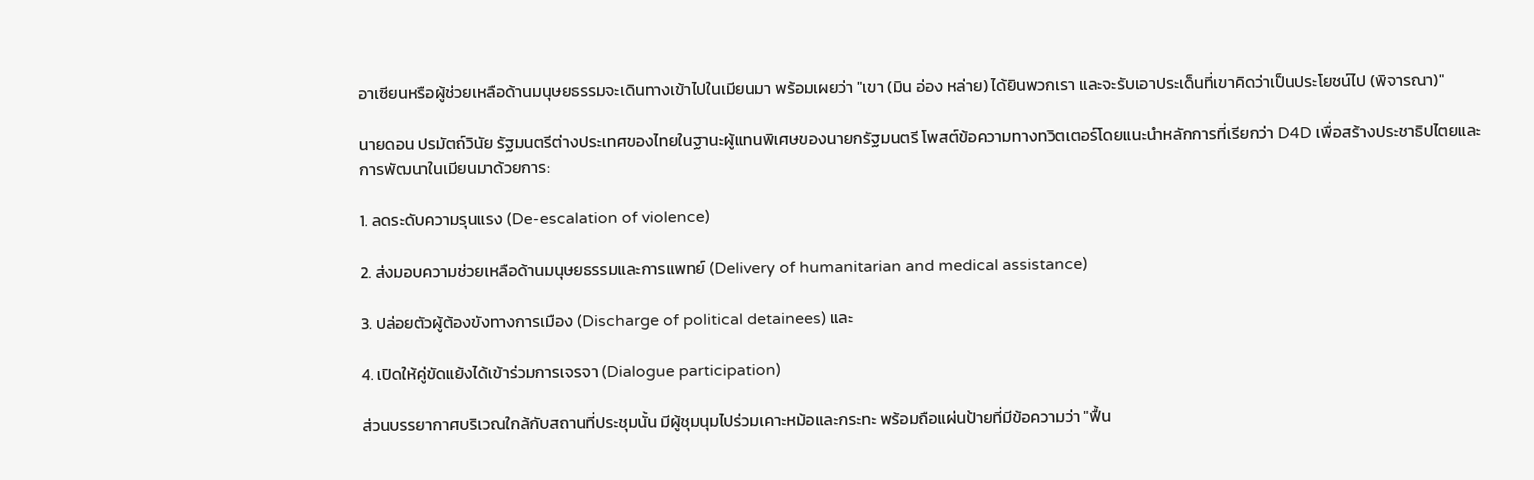อาเซียนหรือผู้ช่วยเหลือด้านมนุษยธรรมจะเดินทางเข้าไปในเมียนมา พร้อมเผยว่า "เขา (มิน อ่อง หล่าย) ได้ยินพวกเรา และจะรับเอาประเด็นที่เขาคิดว่าเป็นประโยชน์ไป (พิจารณา)"

นายดอน ปรมัตถ์วินัย รัฐมนตรีต่างประเทศของไทยในฐานะผู้แทนพิเศษของนายกรัฐมนตรี โพสต์ข้อความทางทวิตเตอร์โดยแนะนำหลักการที่เรียกว่า D4D เพื่อสร้างประชาธิปไตยและการพัฒนาในเมียนมาด้วยการ:

1. ลดระดับความรุนแรง (De-escalation of violence)

2. ส่งมอบความช่วยเหลือด้านมนุษยธรรมและการแพทย์ (Delivery of humanitarian and medical assistance)

3. ปล่อยตัวผู้ต้องขังทางการเมือง (Discharge of political detainees) และ

4. เปิดให้คู่ขัดแย้งได้เข้าร่วมการเจรจา (Dialogue participation)

ส่วนบรรยากาศบริเวณใกล้กับสถานที่ประชุมนั้น มีผู้ชุมนุมไปร่วมเคาะหม้อและกระทะ พร้อมถือแผ่นป้ายที่มีข้อความว่า "ฟื้น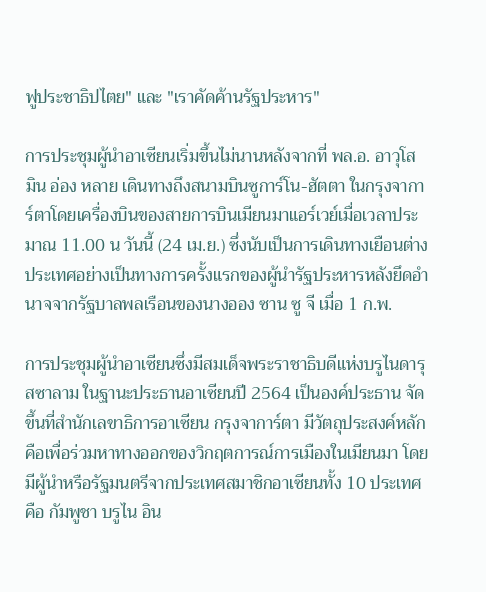ฟูประชาธิปไตย" และ "เราคัดค้านรัฐประหาร"

การประชุมผู้นำอาเซียนเริ่มขึ้นไม่นานหลังจากที่ พล.อ. อาวุโส มิน อ่อง หลาย เดินทางถึงสนามบินซูการ์โน-ฮัตตา ในกรุงจาการ์ตาโดยเครื่องบินของสายการบินเมียนมาแอร์เวย์เมื่อเวลาประมาณ 11.00 น วันนี้ (24 เม.ย.) ซึ่งนับเป็นการเดินทางเยือนต่างประเทศอย่างเป็นทางการครั้งแรกของผู้นำรัฐประหารหลังยึดอำนาจจากรัฐบาลพลเรือนของนางออง ซาน ซู จี เมื่อ 1 ก.พ.

การประชุมผู้นำอาเซียนซึ่งมีสมเด็จพระราชาธิบดีแห่งบรูไนดารุสซาลาม ในฐานะประธานอาเซียนปี 2564 เป็นองค์ประธาน จัดขึ้นที่สำนักเลขาธิการอาเซียน กรุงจาการ์ตา มีวัตถุประสงค์หลักคือเพื่อร่วมหาทางออกของวิกฤตการณ์การเมืองในเมียนมา โดยมีผู้นำหรือรัฐมนตรีจากประเทศสมาชิกอาเซียนทั้ง 10 ประเทศ คือ กัมพูชา บรูไน อิน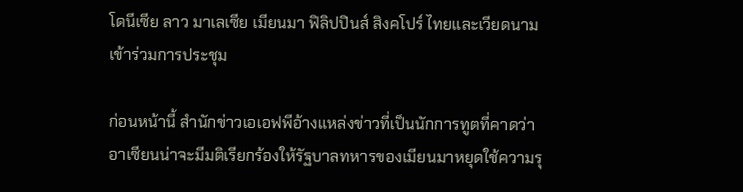โดนีเซีย ลาว มาเลเซีย เมียนมา ฟิลิปปินส์ สิงคโปร์ ไทยและเวียดนาม เข้าร่วมการประชุม

ก่อนหน้านี้ สำนักข่าวเอเอฟพีอ้างแหล่งข่าวที่เป็นนักการทูตที่คาดว่าอาเซียนน่าจะมีมติเรียกร้องให้รัฐบาลทหารของเมียนมาหยุดใช้ความรุ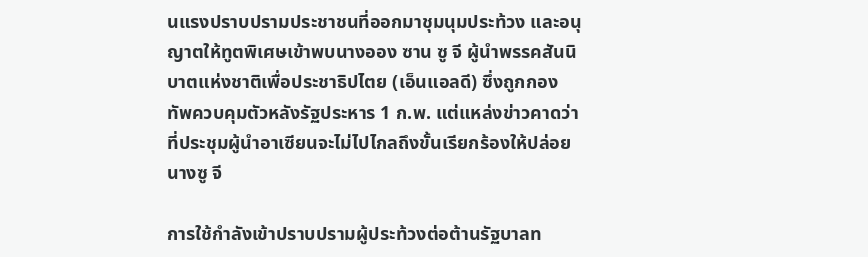นแรงปราบปรามประชาชนที่ออกมาชุมนุมประท้วง และอนุญาตให้ทูตพิเศษเข้าพบนางออง ซาน ซู จี ผู้นำพรรคสันนิบาตแห่งชาติเพื่อประชาธิปไตย (เอ็นแอลดี) ซึ่งถูกกองทัพควบคุมตัวหลังรัฐประหาร 1 ก.พ. แต่แหล่งข่าวคาดว่าที่ประชุมผู้นำอาเซียนจะไม่ไปไกลถึงขั้นเรียกร้องให้ปล่อยนางซู จี

การใช้กำลังเข้าปราบปรามผู้ประท้วงต่อต้านรัฐบาลท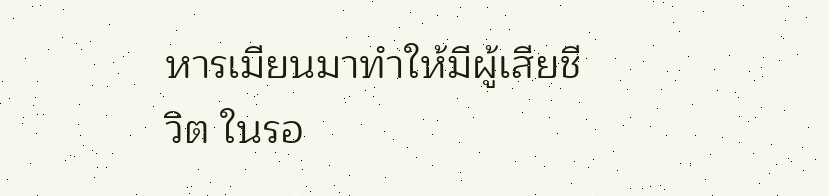หารเมียนมาทำให้มีผู้เสียชีวิต ในรอ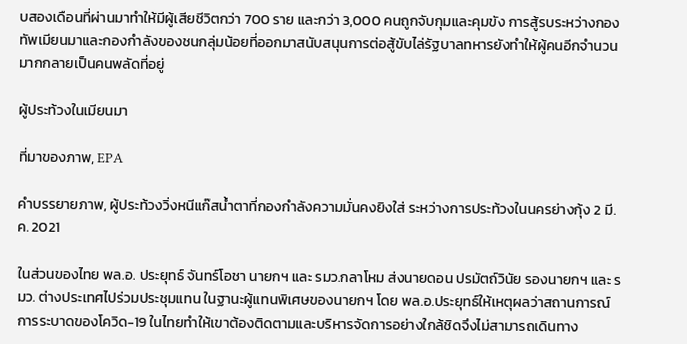บสองเดือนที่ผ่านมาทำให้มีผู้เสียชีวิตกว่า 700 ราย และกว่า 3,000 คนถูกจับกุมและคุมขัง การสู้รบระหว่างกองทัพเมียนมาและกองกำลังของชนกลุ่มน้อยที่ออกมาสนับสนุนการต่อสู้ขับไล่รัฐบาลทหารยังทำให้ผู้คนอีกจำนวนมากกลายเป็นคนพลัดที่อยู่

ผู้ประท้วงในเมียนมา

ที่มาของภาพ, EPA

คำบรรยายภาพ, ผู้ประท้วงวิ่งหนีแก๊สน้ำตาที่กองกำลังความมั่นคงยิงใส่ ระหว่างการประท้วงในนครย่างกุ้ง 2 มี.ค. 2021

ในส่วนของไทย พล.อ. ประยุทธ์ จันทร์โอชา นายกฯ และ รมว.กลาโหม ส่งนายดอน ปรมัตถ์วินัย รองนายกฯ และ รมว. ต่างประเทศไปร่วมประชุมแทน ในฐานะผู้แทนพิเศษของนายกฯ โดย พล.อ.ประยุทธ์ให้เหตุผลว่าสถานการณ์การระบาดของโควิด-19 ในไทยทำให้เขาต้องติดตามและบริหารจัดการอย่างใกล้ชิดจึงไม่สามารถเดินทาง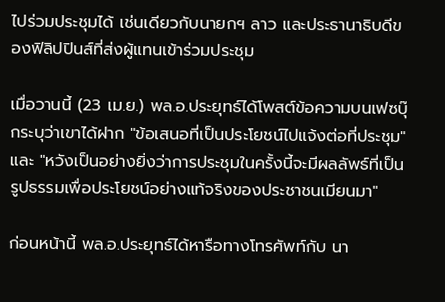ไปร่วมประชุมได้ เช่นเดียวกับนายกฯ ลาว และประธานาธิบดีของฟิลิปปินส์ที่ส่งผู้แทนเข้าร่วมประชุม

เมื่อวานนี้ (23 เม.ย.) พล.อ.ประยุทธ์ได้โพสต์ข้อความบนเฟซบุ๊กระบุว่าเขาได้ฝาก "ข้อเสนอที่เป็นประโยชน์ไปแจ้งต่อที่ประชุม" และ "หวังเป็นอย่างยิ่งว่าการประชุมในครั้งนี้จะมีผลลัพธ์ที่เป็นรูปธรรมเพื่อประโยชน์อย่างแท้จริงของประชาชนเมียนมา"

ก่อนหน้านี้ พล.อ.ประยุทธ์ได้หารือทางโทรศัพท์กับ นา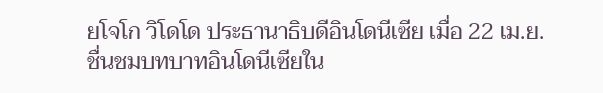ยโจโก วิโดโด ประธานาธิบดีอินโดนีเซีย เมื่อ 22 เม.ย. ชื่นชมบทบาทอินโดนีเซียใน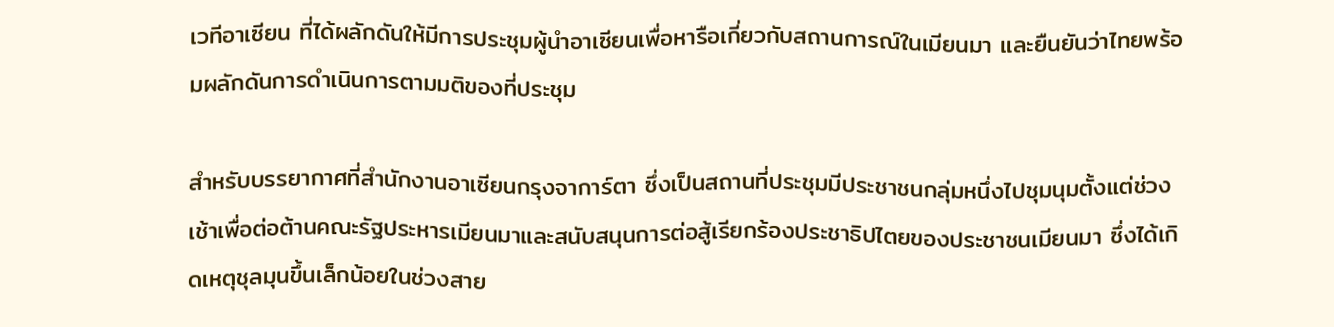เวทีอาเซียน ที่ได้ผลักดันให้มีการประชุมผู้นำอาเซียนเพื่อหารือเกี่ยวกับสถานการณ์ในเมียนมา และยืนยันว่าไทยพร้อมผลักดันการดำเนินการตามมติของที่ประชุม

สำหรับบรรยากาศที่สำนักงานอาเซียนกรุงจาการ์ตา ซึ่งเป็นสถานที่ประชุมมีประชาชนกลุ่มหนึ่งไปชุมนุมตั้งแต่ช่วงเช้าเพื่อต่อต้านคณะรัฐประหารเมียนมาและสนับสนุนการต่อสู้เรียกร้องประชาธิปไตยของประชาชนเมียนมา ซึ่งได้เกิดเหตุชุลมุนขึ้นเล็กน้อยในช่วงสาย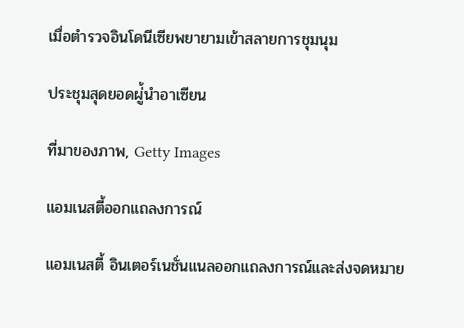เมื่อตำรวจอินโดนีเซียพยายามเข้าสลายการชุมนุม

ประชุมสุดยอดผู่้นำอาเซียน

ที่มาของภาพ, Getty Images

แอมเนสตี้ออกแถลงการณ์

แอมเนสตี้ อินเตอร์เนชั่นแนลออกแถลงการณ์และส่งจดหมาย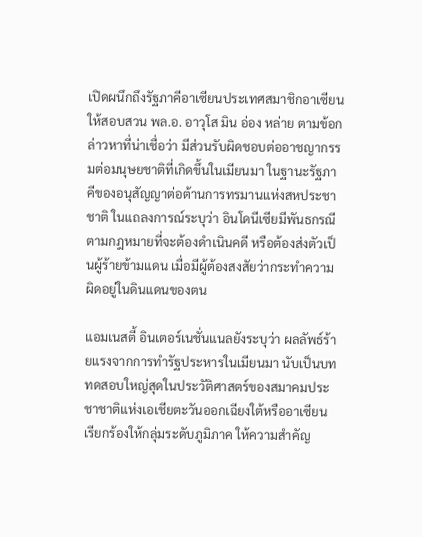เปิดผนึกถึงรัฐภาคีอาเซียนประเทศสมาชิกอาเซียน ให้สอบสวน พล.อ. อาวุโส มิน อ่อง หล่าย ตามข้อกล่าวหาที่น่าเชื่อว่า มีส่วนรับผิดชอบต่ออาชญากรรมต่อมนุษยชาติที่เกิดขึ้นในเมียนมา ในฐานะรัฐภาคีของอนุสัญญาต่อต้านการทรมานแห่งสหประชาชาติ ในแถลงการณ์ระบุว่า อินโดนีเซียมีพันธกรณีตามกฎหมายที่จะต้องดำเนินคดี หรือต้องส่งตัวเป็นผู้ร้ายข้ามแดน เมื่อมีผู้ต้องสงสัยว่ากระทำความผิดอยู่ในดินแดนของตน

แอมเนสตี้ อินเตอร์เนชั่นแนลยังระบุว่า ผลลัพธ์ร้ายแรงจากการทำรัฐประหารในเมียนมา นับเป็นบททดสอบใหญ่สุดในประวัติศาสตร์ของสมาคมประชาชาติแห่งเอเชียตะวันออกเฉียงใต้หรืออาเซียน เรียกร้องให้กลุ่มระดับภูมิภาค ให้ความสำคัญ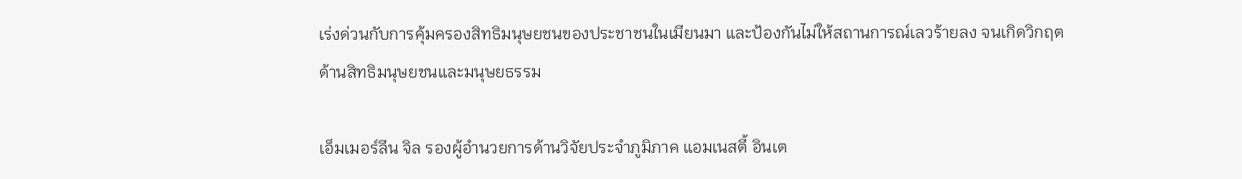เร่งด่วนกับการคุ้มครองสิทธิมนุษยชนของประชาชนในเมียนมา และป้องกันไม่ให้สถานการณ์เลวร้ายลง จนเกิดวิกฤตด้านสิทธิมนุษยชนและมนุษยธรรม

เอ็มเมอร์ลีน จิล รองผู้อำนวยการด้านวิจัยประจำภูมิภาค แอมเนสตี้ อินเต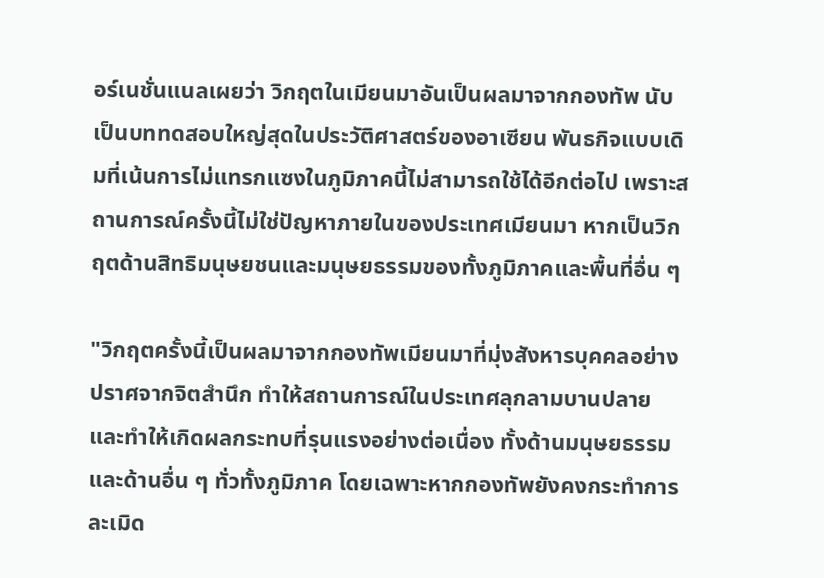อร์เนชั่นแนลเผยว่า วิกฤตในเมียนมาอันเป็นผลมาจากกองทัพ นับเป็นบททดสอบใหญ่สุดในประวัติศาสตร์ของอาเซียน พันธกิจแบบเดิมที่เน้นการไม่แทรกแซงในภูมิภาคนี้ไม่สามารถใช้ได้อีกต่อไป เพราะสถานการณ์ครั้งนี้ไม่ใช่ปัญหาภายในของประเทศเมียนมา หากเป็นวิกฤตด้านสิทธิมนุษยชนและมนุษยธรรมของทั้งภูมิภาคและพื้นที่อื่น ๆ

"วิกฤตครั้งนี้เป็นผลมาจากกองทัพเมียนมาที่มุ่งสังหารบุคคลอย่างปราศจากจิตสำนึก ทำให้สถานการณ์ในประเทศลุกลามบานปลาย และทำให้เกิดผลกระทบที่รุนแรงอย่างต่อเนื่อง ทั้งด้านมนุษยธรรมและด้านอื่น ๆ ทั่วทั้งภูมิภาค โดยเฉพาะหากกองทัพยังคงกระทำการละเมิด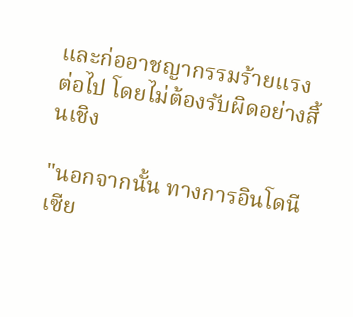และก่ออาชญากรรมร้ายแรงต่อไป โดยไม่ต้องรับผิดอย่างสิ้นเชิง

"นอกจากนั้น ทางการอินโดนีเซีย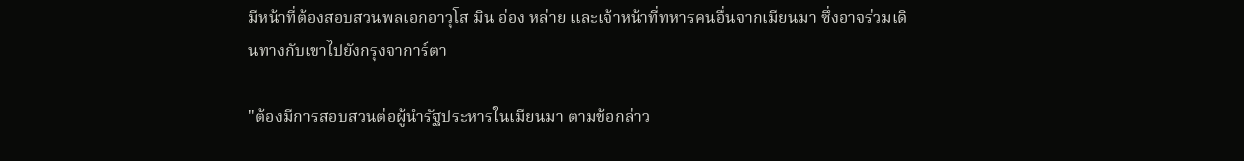มีหน้าที่ต้องสอบสวนพลเอกอาวุโส มิน อ่อง หล่าย และเจ้าหน้าที่ทหารคนอื่นจากเมียนมา ซึ่งอาจร่วมเดินทางกับเขาไปยังกรุงจาการ์ตา

"ต้องมีการสอบสวนต่อผู้นำรัฐประหารในเมียนมา ตามข้อกล่าว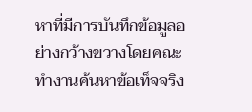หาที่มีการบันทึกข้อมูลอย่างกว้างขวางโดยคณะทำงานค้นหาข้อเท็จจริง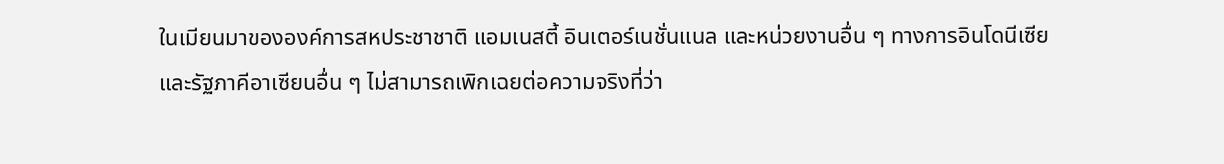ในเมียนมาขององค์การสหประชาชาติ แอมเนสตี้ อินเตอร์เนชั่นแนล และหน่วยงานอื่น ๆ ทางการอินโดนีเซียและรัฐภาคีอาเซียนอื่น ๆ ไม่สามารถเพิกเฉยต่อความจริงที่ว่า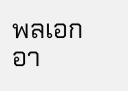พลเอกอา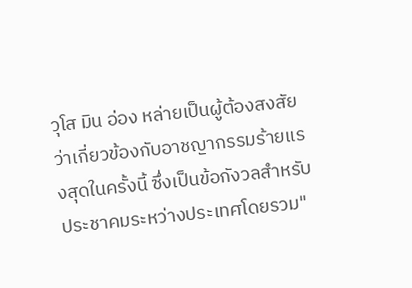วุโส มิน อ่อง หล่ายเป็นผู้ต้องสงสัยว่าเกี่ยวข้องกับอาชญากรรมร้ายแรงสุดในครั้งนี้ ซึ่งเป็นข้อกังวลสำหรับประชาคมระหว่างประเทศโดยรวม"